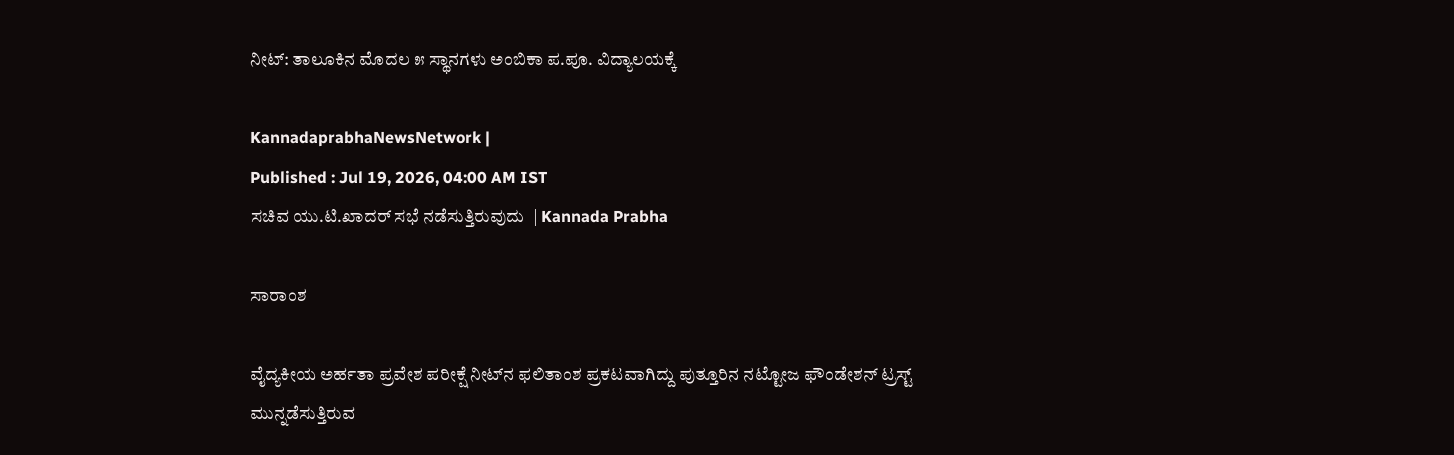ನೀಟ್: ತಾಲೂಕಿನ ಮೊದಲ ೫ ಸ್ಥಾನಗಳು ಅಂಬಿಕಾ ಪ.ಪೂ. ವಿದ್ಯಾಲಯಕ್ಕೆ

KannadaprabhaNewsNetwork |
Published : Jul 19, 2026, 04:00 AM IST
ಸಚಿವ ಯು.ಟಿ.ಖಾದರ್‌ ಸಭೆ ನಡೆಸುತ್ತಿರುವುದು  | Kannada Prabha

ಸಾರಾಂಶ

ವೈದ್ಯಕೀಯ ಅರ್ಹತಾ ಪ್ರವೇಶ ಪರೀಕ್ಷೆ ನೀಟ್‌ನ ಫಲಿತಾಂಶ ಪ್ರಕಟವಾಗಿದ್ದು ಪುತ್ತೂರಿನ ನಟ್ಟೋಜ ಫೌಂಡೇಶನ್ ಟ್ರಸ್ಟ್ ಮುನ್ನಡೆಸುತ್ತಿರುವ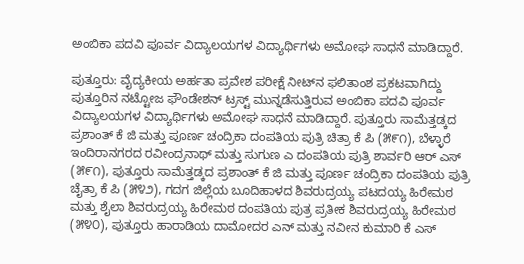ಅಂಬಿಕಾ ಪದವಿ ಪೂರ್ವ ವಿದ್ಯಾಲಯಗಳ ವಿದ್ಯಾರ್ಥಿಗಳು ಅಮೋಘ ಸಾಧನೆ ಮಾಡಿದ್ದಾರೆ.

ಪುತ್ತೂರು: ವೈದ್ಯಕೀಯ ಅರ್ಹತಾ ಪ್ರವೇಶ ಪರೀಕ್ಷೆ ನೀಟ್‌ನ ಫಲಿತಾಂಶ ಪ್ರಕಟವಾಗಿದ್ದು ಪುತ್ತೂರಿನ ನಟ್ಟೋಜ ಫೌಂಡೇಶನ್ ಟ್ರಸ್ಟ್ ಮುನ್ನಡೆಸುತ್ತಿರುವ ಅಂಬಿಕಾ ಪದವಿ ಪೂರ್ವ ವಿದ್ಯಾಲಯಗಳ ವಿದ್ಯಾರ್ಥಿಗಳು ಅಮೋಘ ಸಾಧನೆ ಮಾಡಿದ್ದಾರೆ. ಪುತ್ತೂರು ಸಾಮೆತ್ತಡ್ಕದ ಪ್ರಶಾಂತ್ ಕೆ ಜಿ ಮತ್ತು ಪೂರ್ಣ ಚಂದ್ರಿಕಾ ದಂಪತಿಯ ಪುತ್ರಿ ಚಿತ್ರಾ ಕೆ ಪಿ (೫೯೧), ಬೆಳ್ಳಾರೆ ಇಂದಿರಾನಗರದ ರವೀಂದ್ರನಾಥ್ ಮತ್ತು ಸುಗುಣ ಎ ದಂಪತಿಯ ಪುತ್ರಿ ಶಾರ್ವರಿ ಆರ್ ಎಸ್ (೫೯೧), ಪುತ್ತೂರು ಸಾಮೆತ್ತಡ್ಕದ ಪ್ರಶಾಂತ್ ಕೆ ಜಿ ಮತ್ತು ಪೂರ್ಣ ಚಂದ್ರಿಕಾ ದಂಪತಿಯ ಪುತ್ರಿ ಚೈತ್ರಾ ಕೆ ಪಿ (೫೪೨), ಗದಗ ಜಿಲ್ಲೆಯ ಬೂದಿಹಾಳದ ಶಿವರುದ್ರಯ್ಯ ಪಟದಯ್ಯ ಹಿರೇಮಠ ಮತ್ತು ಶೈಲಾ ಶಿವರುದ್ರಯ್ಯ ಹಿರೇಮಠ ದಂಪತಿಯ ಪುತ್ರ ಪ್ರತೀಕ ಶಿವರುದ್ರಯ್ಯ ಹಿರೇಮಠ (೫೪೦), ಪುತ್ತೂರು ಹಾರಾಡಿಯ ದಾಮೋದರ ಎನ್ ಮತ್ತು ನವೀನ ಕುಮಾರಿ ಕೆ ಎಸ್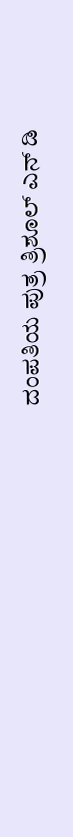ದಂಪತಿಯ ಪುತ್ರ ತ್ರಿಶೂಲ್ ಎನ್ ಡಿ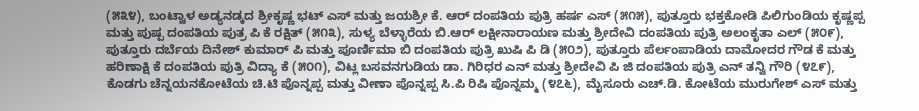(೫೩೪), ಬಂಟ್ವಾಳ ಅಡ್ಯನಡ್ಕದ ಶ್ರೀಕೃಷ್ಣ ಭಟ್ ಎಸ್ ಮತ್ತು ಜಯಶ್ರೀ ಕೆ. ಆರ್ ದಂಪತಿಯ ಪುತ್ರಿ ಹರ್ಷ ಎಸ್ (೫೧೫), ಪುತ್ತೂರು ಭಕ್ತಕೋಡಿ ಪಿಲಿಗುಂಡಿಯ ಕೃಷ್ಣಪ್ಪ ಮತ್ತು ಪುಷ್ಪ ದಂಪತಿಯ ಪುತ್ರ ಪಿ ಕೆ ರಕ್ಷಿತ್ (೫೧೩), ಸುಳ್ಯ ಬೆಳ್ಳಾರೆಯ ಬಿ.ಆರ್ ಲಕ್ಷೀನಾರಾಯಣ ಮತ್ತು ಶ್ರೀದೇವಿ ದಂಪತಿಯ ಪುತ್ರಿ ಅಲಂಕೃತಾ ಎಲ್ (೫೦೯), ಪುತ್ತೂರು ದರ್ಬೆಯ ದಿನೇಶ್ ಕುಮಾರ್ ಪಿ ಮತ್ತು ಪೂರ್ಣಿಮಾ ಬಿ ದಂಪತಿಯ ಪುತ್ರಿ ಖುಷಿ ಪಿ ಡಿ (೫೦೨), ಪುತ್ತೂರು ಪೆರ್ಲಂಪಾಡಿಯ ದಾಮೋದರ ಗೌಡ ಕೆ ಮತ್ತು ಹರಿಣಾಕ್ಷಿ ಕೆ ದಂಪತಿಯ ಪುತ್ರಿ ವಿದ್ಯಾ ಕೆ (೫೦೧), ವಿಟ್ಲ ಬಸವನಗುಡಿಯ ಡಾ. ಗಿರಿಧರ ಎನ್ ಮತ್ತು ಶ್ರೀದೇವಿ ಪಿ ಜಿ ದಂಪತಿಯ ಪುತ್ರಿ ಎನ್ ತನ್ವಿ ಗೌರಿ (೪೭೯), ಕೊಡಗು ಚೆನ್ನಯನಕೋಟೆಯ ಚಿ.ಟಿ ಪೊನ್ನಪ್ಪ ಮತ್ತು ವೀಣಾ ಪೊನ್ನಪ್ಪ ಸಿ.ಪಿ ರಿಷಿ ಪೊನ್ನಮ್ಮ (೪೭೬), ಮೈಸೂರು ಎಚ್.ಡಿ. ಕೋಟೆಯ ಮುರುಗೇಶ್ ಎಸ್ ಮತ್ತು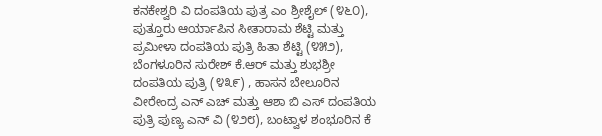ಕನಕೇಶ್ವರಿ ವಿ ದಂಪತಿಯ ಪುತ್ರ ಎಂ ಶ್ರೀಶೈಲ್ (೪೬೦), ಪುತ್ತೂರು ಆರ್ಯಾಪಿನ ಸೀತಾರಾಮ ಶೆಟ್ಟಿ ಮತ್ತು ಪ್ರಮೀಳಾ ದಂಪತಿಯ ಪುತ್ರಿ ಹಿತಾ ಶೆಟ್ಟಿ (೪೫೨), ಬೆಂಗಳೂರಿನ ಸುರೇಶ್ ಕೆ.ಆರ್ ಮತ್ತು ಶುಭಶ್ರೀ ದಂಪತಿಯ ಪುತ್ರಿ (೪೩೯) , ಹಾಸನ ಬೇಲೂರಿನ ವೀರೇಂದ್ರ ಎನ್ ಎಚ್ ಮತ್ತು ಆಶಾ ಬಿ ಎಸ್ ದಂಪತಿಯ ಪುತ್ರಿ ಪುಣ್ಯ ಎನ್ ವಿ (೪೨೮), ಬಂಟ್ವಾಳ ಶಂಭೂರಿನ ಕೆ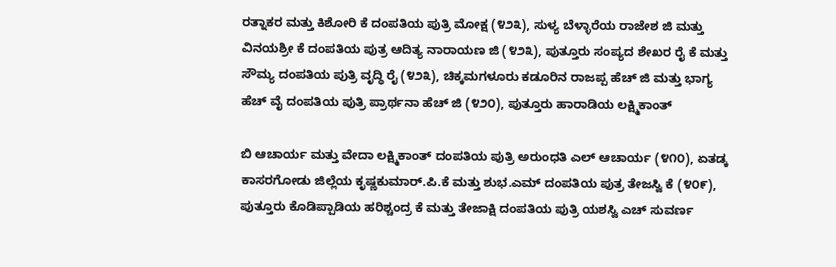ರತ್ನಾಕರ ಮತ್ತು ಕಿಶೋರಿ ಕೆ ದಂಪತಿಯ ಪುತ್ರಿ ಮೋಕ್ಷ (೪೨೩), ಸುಳ್ಯ ಬೆಳ್ಳಾರೆಯ ರಾಜೇಶ ಜಿ ಮತ್ತು ವಿನಯಶ್ರೀ ಕೆ ದಂಪತಿಯ ಪುತ್ರ ಆದಿತ್ಯ ನಾರಾಯಣ ಜಿ (೪೨೩), ಪುತ್ತೂರು ಸಂಪ್ಯದ ಶೇಖರ ರೈ ಕೆ ಮತ್ತು ಸೌಮ್ಯ ದಂಪತಿಯ ಪುತ್ರಿ ವೃದ್ಧಿ ರೈ (೪೨೩), ಚಿಕ್ಕಮಗಳೂರು ಕಡೂರಿನ ರಾಜಪ್ಪ ಹೆಚ್ ಜಿ ಮತ್ತು ಭಾಗ್ಯ ಹೆಚ್ ವೈ ದಂಪತಿಯ ಪುತ್ರಿ ಪ್ರಾರ್ಥನಾ ಹೆಚ್ ಜಿ (೪೨೦), ಪುತ್ತೂರು ಹಾರಾಡಿಯ ಲಕ್ಷ್ಮಿಕಾಂತ್‌

ಬಿ ಆಚಾರ್ಯ ಮತ್ತು ವೇದಾ ಲಕ್ಷ್ಮಿಕಾಂತ್ ದಂಪತಿಯ ಪುತ್ರಿ ಅರುಂಧತಿ ಎಲ್ ಆಚಾರ್ಯ (೪೧೦), ಏತಡ್ಕ ಕಾಸರಗೋಡು ಜಿಲ್ಲೆಯ ಕೃಷ್ಣಕುಮಾರ್.ಪಿ.ಕೆ ಮತ್ತು ಶುಭ.ಎಮ್ ದಂಪತಿಯ ಪುತ್ರ ತೇಜಸ್ವಿ ಕೆ (೪೦೯), ಪುತ್ತೂರು ಕೊಡಿಪ್ಪಾಡಿಯ ಹರಿಶ್ಚಂದ್ರ ಕೆ ಮತ್ತು ತೇಜಾಕ್ಷಿ ದಂಪತಿಯ ಪುತ್ರಿ ಯಶಸ್ವಿ ಎಚ್ ಸುವರ್ಣ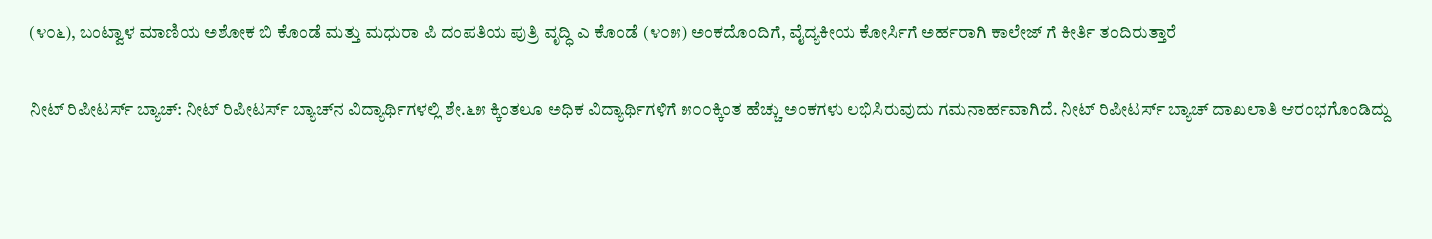(೪೦೬), ಬಂಟ್ವಾಳ ಮಾಣಿಯ ಅಶೋಕ ಬಿ ಕೊಂಡೆ ಮತ್ತು ಮಧುರಾ ಪಿ ದಂಪತಿಯ ಪುತ್ರಿ ವೃದ್ಧಿ ಎ ಕೊಂಡೆ (೪೦೫) ಅಂಕದೊಂದಿಗೆ, ವೈದ್ಯಕೀಯ ಕೋರ್ಸಿಗೆ ಅರ್ಹರಾಗಿ ಕಾಲೇಜ್ ಗೆ ಕೀರ್ತಿ ತಂದಿರುತ್ತಾರೆ

ನೀಟ್ ರಿಪೀಟರ್ಸ್ ಬ್ಯಾಚ್: ನೀಟ್ ರಿಪೀಟರ್ಸ್ ಬ್ಯಾಚ್‌ನ ವಿದ್ಯಾರ್ಥಿಗಳಲ್ಲಿ ಶೇ.೬೫ ಕ್ಕಿಂತಲೂ ಅಧಿಕ ವಿದ್ಯಾರ್ಥಿಗಳಿಗೆ ೫೦೦ಕ್ಕಿಂತ ಹೆಚ್ಚು ಅಂಕಗಳು ಲಭಿಸಿರುವುದು ಗಮನಾರ್ಹವಾಗಿದೆ. ನೀಟ್ ರಿಪೀಟರ್ಸ್ ಬ್ಯಾಚ್ ದಾಖಲಾತಿ ಆರಂಭಗೊಂಡಿದ್ದು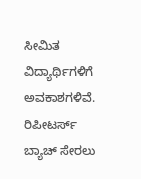ಸೀಮಿತ ವಿದ್ಯಾರ್ಥಿಗಳಿಗೆ ಅವಕಾಶಗಳಿವೆ. ರಿಪೀಟರ್ಸ್ ಬ್ಯಾಚ್ ಸೇರಲು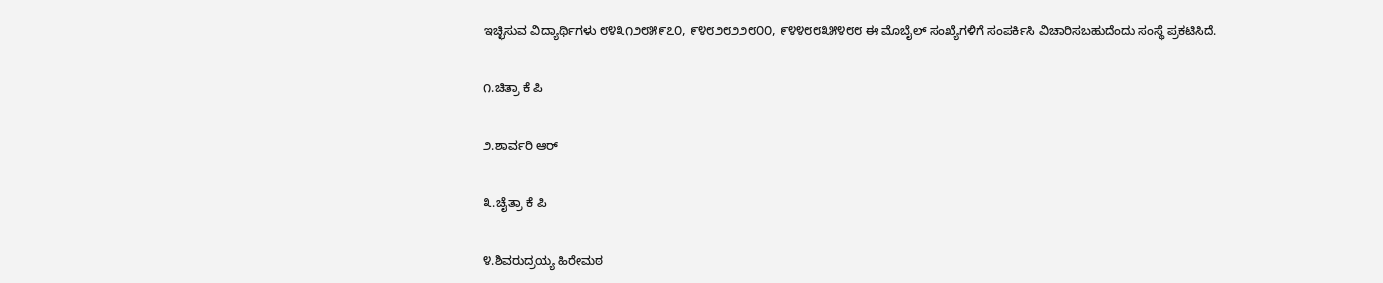ಇಚ್ಛಿಸುವ ವಿದ್ಯಾರ್ಥಿಗಳು ೮೪೩೧೨೮೫೯೭೦, ೯೪೮೨೮೨೨೮೦೦, ೯೪೪೮೮೩೫೪೮೮ ಈ ಮೊಬೈಲ್ ಸಂಖ್ಯೆಗಳಿಗೆ ಸಂಪರ್ಕಿಸಿ ವಿಚಾರಿಸಬಹುದೆಂದು ಸಂಸ್ಥೆ ಪ್ರಕಟಿಸಿದೆ.

೧.ಚಿತ್ರಾ ಕೆ ಪಿ

೨.ಶಾರ್ವರಿ ಆರ್

೩.ಚೈತ್ರಾ ಕೆ ಪಿ

೪.ಶಿವರುದ್ರಯ್ಯ ಹಿರೇಮಠ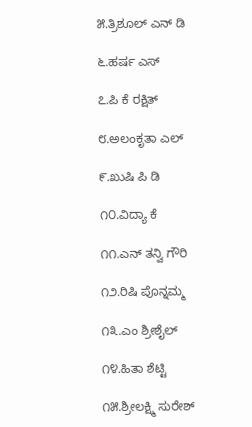೫.ತ್ರಿಶೂಲ್ ಎನ್ ಡಿ

೬.ಹರ್ಷ ಎಸ್

೭.ಪಿ ಕೆ ರಕ್ಷಿತ್

೮.ಅಲಂಕೃತಾ ಎಲ್

೯.ಖುಷಿ ಪಿ ಡಿ

೧೦.ವಿದ್ಯಾ ಕೆ

೧೧.ಎನ್ ತನ್ವಿ ಗೌರಿ

೧೨.ರಿಷಿ ಪೊನ್ನಮ್ಮ

೧೩.ಎಂ ಶ್ರೀಶೈಲ್

೧೪.ಹಿತಾ ಶೆಟ್ಟಿ

೧೫.ಶ್ರೀಲಕ್ಷ್ಮಿ ಸುರೇಶ್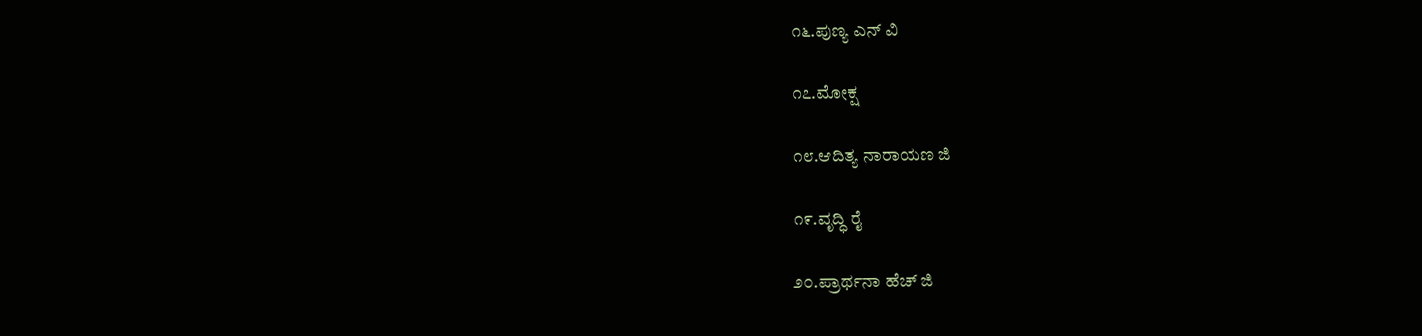೧೬.ಪುಣ್ಯ ಎನ್ ವಿ

೧೭.ಮೋಕ್ಷ

೧೮.ಆದಿತ್ಯ ನಾರಾಯಣ ಜಿ

೧೯.ವೃದ್ಧಿ ರೈ

೨೦.ಪ್ರಾರ್ಥನಾ ಹೆಚ್ ಜಿ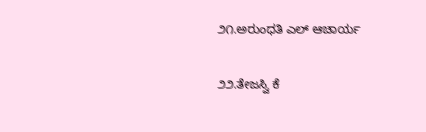೨೧.ಅರುಂಧತಿ ಎಲ್ ಆಚಾರ್ಯ

೨೨.ತೇಜಸ್ವಿ ಕೆ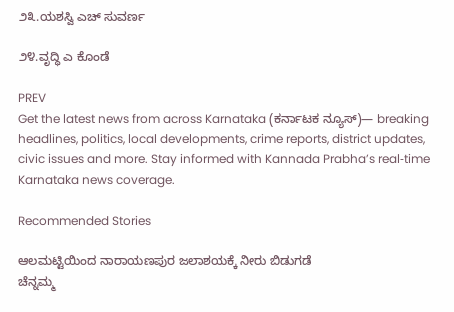೨೩.ಯಶಸ್ವಿ ಎಚ್ ಸುವರ್ಣ

೨೪.ವೃದ್ಧಿ ಎ ಕೊಂಡೆ

PREV
Get the latest news from across Karnataka (ಕರ್ನಾಟಕ ನ್ಯೂಸ್)— breaking headlines, politics, local developments, crime reports, district updates, civic issues and more. Stay informed with Kannada Prabha’s real‑time Karnataka news coverage.

Recommended Stories

ಆಲಮಟ್ಟಿಯಿಂದ ನಾರಾಯಣಪುರ ಜಲಾಶಯಕ್ಕೆ ನೀರು ಬಿಡುಗಡೆ
ಚೆನ್ನಮ್ಮ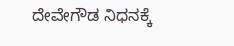ದೇವೇಗೌಡ ನಿಧನಕ್ಕೆ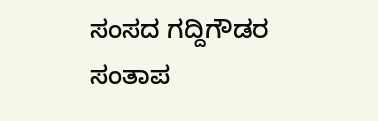ಸಂಸದ ಗದ್ದಿಗೌಡರ ಸಂತಾಪ